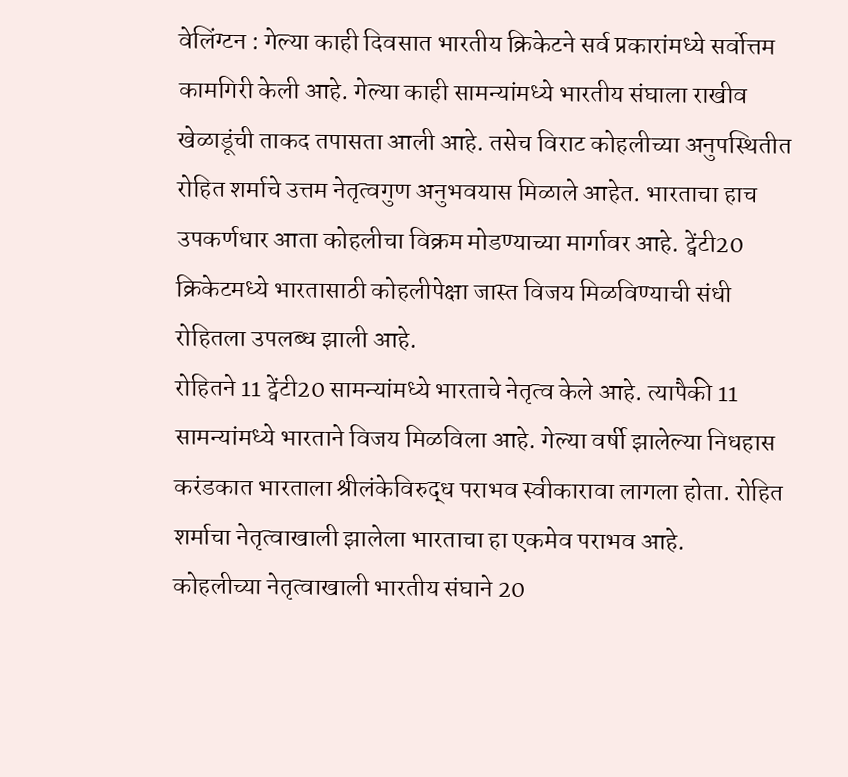वेलिंग्टन : गेल्या काही दिवसात भारतीय क्रिकेटने सर्व प्रकारांमध्ये सर्वोत्तम कामगिरी केली आहे. गेल्या काही सामन्यांमध्ये भारतीय संघाला राखीव खेळाडूंची ताकद तपासता आली आहे. तसेच विराट कोहलीच्या अनुपस्थितीत रोहित शर्माचे उत्तम नेतृत्वगुण अनुभवयास मिळाले आहेत. भारताचा हाच उपकर्णधार आता कोहलीचा विक्रम मोडण्याच्या मार्गावर आहे. ट्वेंटी20 क्रिकेटमध्ये भारतासाठी कोहलीपेक्षा जास्त विजय मिळविण्याची संधी रोहितला उपलब्ध झाली आहे.
रोहितने 11 ट्वेंटी20 सामन्यांमध्ये भारताचे नेतृत्व केले आहे. त्यापैकी 11 सामन्यांमध्ये भारताने विजय मिळविला आहे. गेल्या वर्षी झालेल्या निधहास करंडकात भारताला श्रीलंकेविरुद्ध पराभव स्वीकारावा लागला होता. रोहित शर्माचा नेतृत्वाखाली झालेला भारताचा हा एकमेव पराभव आहे.
कोहलीच्या नेतृत्वाखाली भारतीय संघाने 20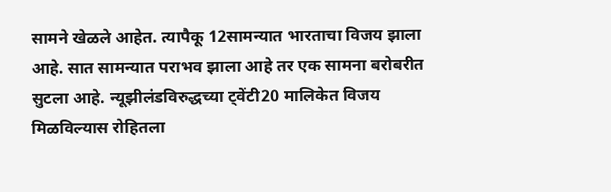सामने खेळले आहेत. त्यापैकू 12सामन्यात भारताचा विजय झाला आहे. सात सामन्यात पराभव झाला आहे तर एक सामना बरोबरीत सुटला आहे. न्यूझीलंडविरुद्धच्या ट्वेंटी20 मालिकेत विजय मिळविल्यास रोहितला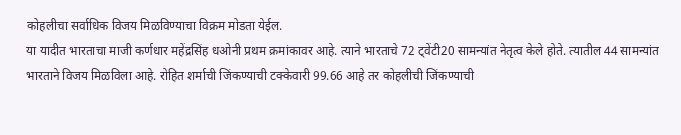कोहलीचा सर्वाधिक विजय मिळविण्याचा विक्रम मोडता येईल.
या यादीत भारताचा माजी कर्णधार महेंद्रसिंह धओनी प्रथम क्रमांकावर आहे. त्याने भारताचे 72 ट्वेंटी20 सामन्यांत नेतृत्व केले होते. त्यातील 44 सामन्यांत भारताने विजय मिळविला आहे. रोहित शर्माची जिंकण्याची टक्केवारी 99.66 आहे तर कोहलीची जिंकण्याची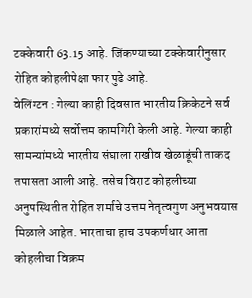टक्केवारी 63.15 आहे. जिंकण्याच्या टक्केवारीनुसार रोहित कोहलीपेक्षा फार पुढे आहे.
वेलिंग्टन : गेल्या काही दिवसात भारतीय क्रिकेटने सर्व प्रकारांमध्ये सर्वोत्तम कामगिरी केली आहे. गेल्या काही सामन्यांमध्ये भारतीय संघाला राखीव खेळाडूंची ताकद तपासता आली आहे. तसेच विराट कोहलीच्या अनुपस्थितीत रोहित शर्माचे उत्तम नेतृत्वगुण अनुभवयास मिळाले आहेत. भारताचा हाच उपकर्णधार आता कोहलीचा विक्रम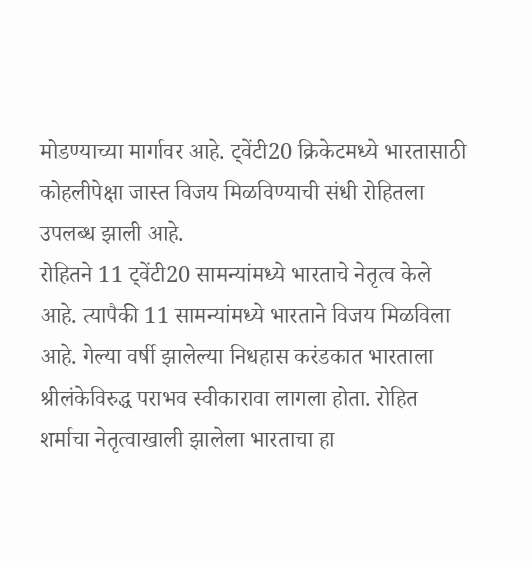मोडण्याच्या मार्गावर आहे. ट्वेंटी20 क्रिकेटमध्ये भारतासाठी कोहलीपेक्षा जास्त विजय मिळविण्याची संधी रोहितला उपलब्ध झाली आहे.
रोहितने 11 ट्वेंटी20 सामन्यांमध्ये भारताचे नेतृत्व केले आहे. त्यापैकी 11 सामन्यांमध्ये भारताने विजय मिळविला आहे. गेल्या वर्षी झालेल्या निधहास करंडकात भारताला श्रीलंकेविरुद्ध पराभव स्वीकारावा लागला होता. रोहित शर्माचा नेतृत्वाखाली झालेला भारताचा हा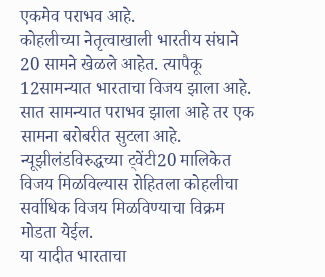एकमेव पराभव आहे.
कोहलीच्या नेतृत्वाखाली भारतीय संघाने 20 सामने खेळले आहेत. त्यापैकू 12सामन्यात भारताचा विजय झाला आहे. सात सामन्यात पराभव झाला आहे तर एक सामना बरोबरीत सुटला आहे. न्यूझीलंडविरुद्धच्या ट्वेंटी20 मालिकेत विजय मिळविल्यास रोहितला कोहलीचा सर्वाधिक विजय मिळविण्याचा विक्रम मोडता येईल.
या यादीत भारताचा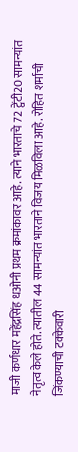माजी कर्णधार महेंद्रसिंह धओनी प्रथम क्रमांकावर आहे. त्याने भारताचे 72 ट्वेंटी20 सामन्यांत नेतृत्व केले होते. त्यातील 44 सामन्यांत भारताने विजय मिळविला आहे. रोहित शर्माची जिंकण्याची टक्केवारी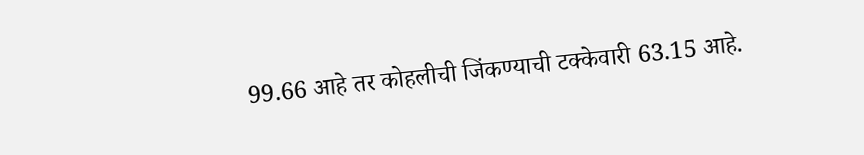99.66 आहे तर कोहलीची जिंकण्याची टक्केवारी 63.15 आहे.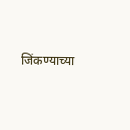जिंकण्याच्या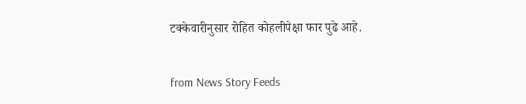टक्केवारीनुसार रोहित कोहलीपेक्षा फार पुढे आहे.


from News Story Feeds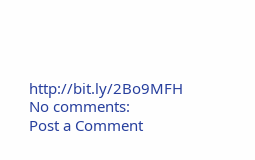http://bit.ly/2Bo9MFH
No comments:
Post a Comment